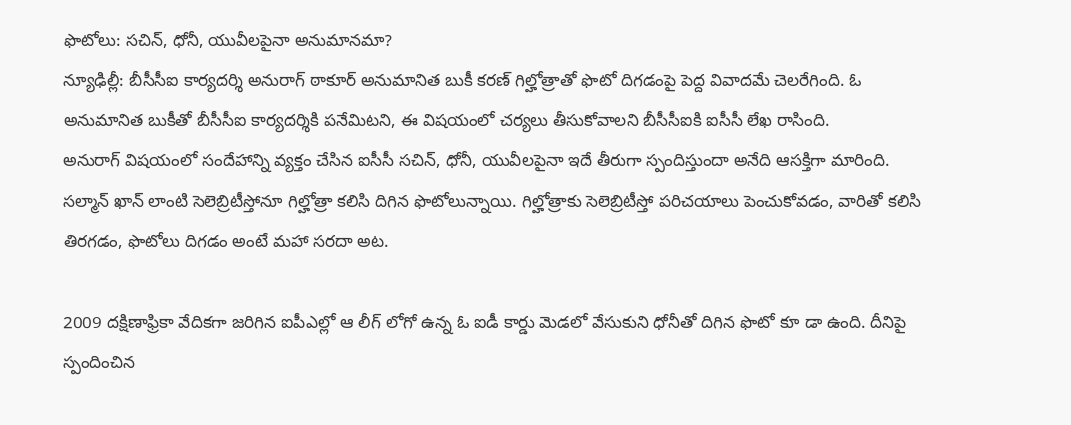ఫొటోలు: సచిన్, ధోనీ, యువీలపైనా అనుమానమా?
న్యూఢిల్లీ: బీసీసీఐ కార్యదర్శి అనురాగ్ ఠాకూర్ అనుమానిత బుకీ కరణ్ గిల్హోత్రాతో ఫొటో దిగడంపై పెద్ద వివాదమే చెలరేగింది. ఓ అనుమానిత బుకీతో బీసీసీఐ కార్యదర్శికి పనేమిటని, ఈ విషయంలో చర్యలు తీసుకోవాలని బీసీసీఐకి ఐసీసీ లేఖ రాసింది.
అనురాగ్ విషయంలో సందేహాన్ని వ్యక్తం చేసిన ఐసీసీ సచిన్, ధోనీ, యువీలపైనా ఇదే తీరుగా స్పందిస్తుందా అనేది ఆసక్తిగా మారింది. సల్మాన్ ఖాన్ లాంటి సెలెబ్రిటీస్తోనూ గిల్హోత్రా కలిసి దిగిన ఫొటోలున్నాయి. గిల్హోత్రాకు సెలెబ్రిటీస్తో పరిచయాలు పెంచుకోవడం, వారితో కలిసి తిరగడం, ఫొటోలు దిగడం అంటే మహా సరదా అట.

2009 దక్షిణాఫ్రికా వేదికగా జరిగిన ఐపీఎల్లో ఆ లీగ్ లోగో ఉన్న ఓ ఐడీ కార్డు మెడలో వేసుకుని ధోనీతో దిగిన ఫొటో కూ డా ఉంది. దీనిపై స్పందించిన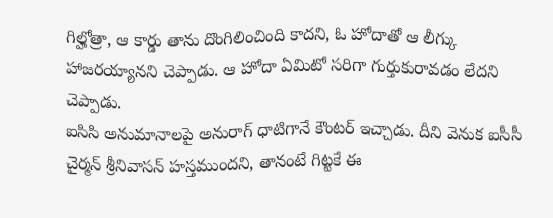గిల్హోత్రా, ఆ కార్డు తాను దొంగిలించింది కాదని, ఓ హోదాతో ఆ లీగ్కు హాజరయ్యానని చెప్పాడు. ఆ హోదా ఏమిటో సరిగా గుర్తుకురావడం లేదని చెప్పాడు.
ఐసిసి అనుమానాలపై అనురాగ్ ధాటిగానే కౌంటర్ ఇచ్చాడు. దీని వెనుక ఐసీసీ చైర్మన్ శ్రీనివాసన్ హస్తముందని, తానంటే గిట్టకే ఈ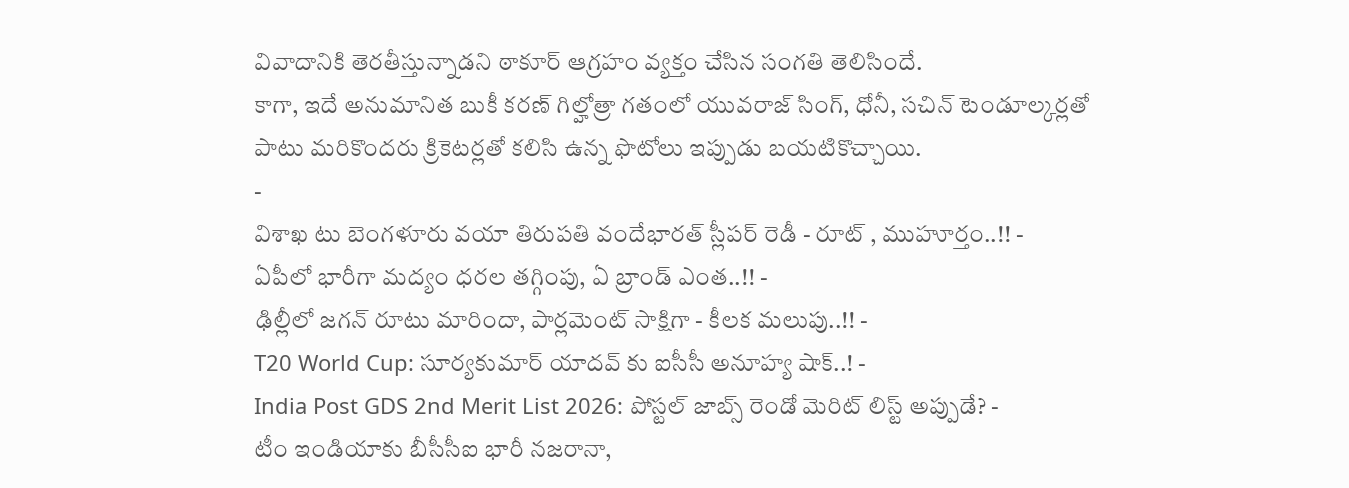వివాదానికి తెరతీస్తున్నాడని ఠాకూర్ ఆగ్రహం వ్యక్తం చేసిన సంగతి తెలిసిందే.
కాగా, ఇదే అనుమానిత బుకీ కరణ్ గిల్హోత్రా గతంలో యువరాజ్ సింగ్, ధోనీ, సచిన్ టెండూల్కర్లతో పాటు మరికొందరు క్రికెటర్లతో కలిసి ఉన్న ఫొటోలు ఇప్పుడు బయటికొచ్చాయి.
-
విశాఖ టు బెంగళూరు వయా తిరుపతి వందేభారత్ స్లీపర్ రెడీ - రూట్ , ముహూర్తం..!! -
ఏపీలో భారీగా మద్యం ధరల తగ్గింపు, ఏ బ్రాండ్ ఎంత..!! -
ఢిల్లీలో జగన్ రూటు మారిందా, పార్లమెంట్ సాక్షిగా - కీలక మలుపు..!! -
T20 World Cup: సూర్యకుమార్ యాదవ్ కు ఐసీసీ అనూహ్య షాక్..! -
India Post GDS 2nd Merit List 2026: పోస్టల్ జాబ్స్ రెండో మెరిట్ లిస్ట్ అప్పుడే? -
టీం ఇండియాకు బీసీసీఐ భారీ నజరానా,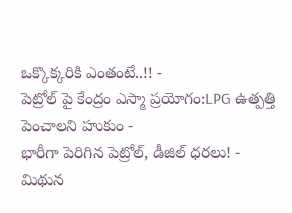ఒక్కొక్కరికి ఎంతంటే..!! -
పెట్రోల్ పై కేంద్రం ఎస్మా ప్రయోగం:LPG ఉత్పత్తి పెంచాలని హుకుం -
భారీగా పెరిగిన పెట్రోల్, డీజిల్ ధరలు! -
మిథున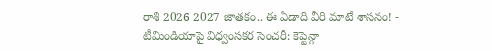రాశి 2026 2027 జాతకం.. ఈ ఏడాది వీరి మాటే శాసనం! -
టీమిండియాపై విధ్వంసకర సెంచరీ: కెప్టెన్గా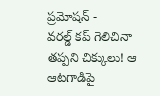ప్రమోషన్ -
వరల్డ్ కప్ గెలిచినా తప్పని చిక్కులు! ఆ ఆటగాడిపై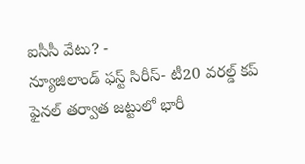ఐసీసీ వేటు? -
న్యూజిలాండ్ ఫస్ట్ సిరీస్- టీ20 వరల్డ్ కప్ ఫైనల్ తర్వాత జట్టులో భారీ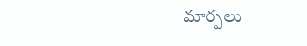మార్పలు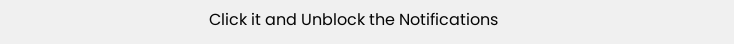Click it and Unblock the Notifications